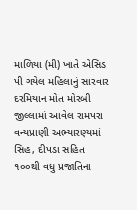માળિયા (મી) ખાતે એસિડ પી ગયેલ મહિલાનું સારવાર દરમિયાન મોત મોરબી જીલ્લામાં આવેલ રામપરા વન્યપ્રાણી અભ્યારણ્યમાં સિહ, દીપડા સહિત ૧૦૦થી વધુ પ્રજાતિના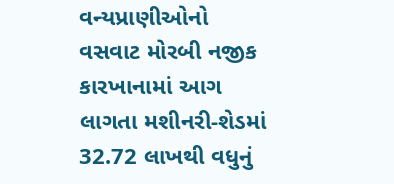વન્યપ્રાણીઓનો વસવાટ મોરબી નજીક કારખાનામાં આગ લાગતા મશીનરી-શેડમાં 32.72 લાખથી વધુનું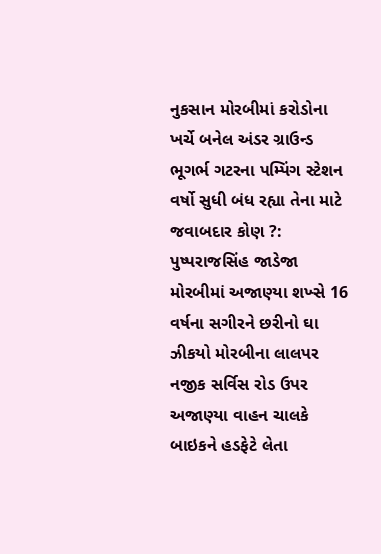નુકસાન મોરબીમાં કરોડોના ખર્ચે બનેલ અંડર ગ્રાઉન્ડ ભૂગર્ભ ગટરના પમ્પિંગ સ્ટેશન વર્ષો સુધી બંધ રહ્યા તેના માટે જવાબદાર કોણ ?: પુષ્પરાજસિંહ જાડેજા મોરબીમાં અજાણ્યા શખ્સે 16 વર્ષના સગીરને છરીનો ઘા ઝીકયો મોરબીના લાલપર નજીક સર્વિસ રોડ ઉપર અજાણ્યા વાહન ચાલકે બાઇકને હડફેટે લેતા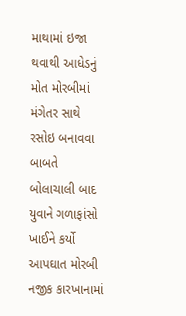માથામાં ઇજા થવાથી આધેડનું મોત મોરબીમાં મંગેતર સાથે રસોઇ બનાવવા બાબતે બોલાચાલી બાદ યુવાને ગળાફાંસો ખાઈને કર્યો આપઘાત મોરબી નજીક કારખાનામાં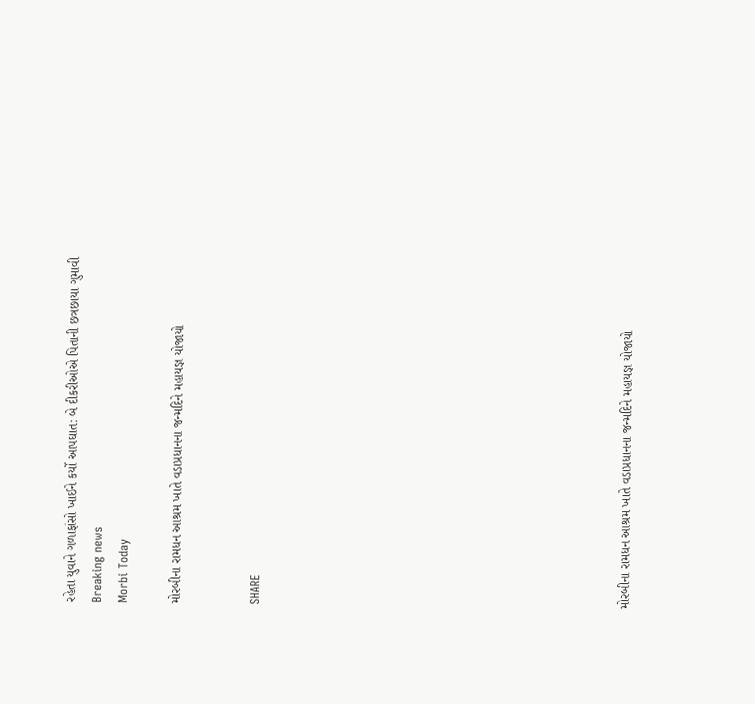રહેતા યુવાને ગળાફાંસો ખાઈને કર્યો આપઘાત: બે દીકરીઓએ પિતાની છત્રછાયા ગુમાવી
Breaking news
Morbi Today

મોરબીના રામધન આશ્રમ ખાતે વડાપ્રધાનના જન્મદિને મહાયજ્ઞ યોજાયો


SHARE













મોરબીના રામધન આશ્રમ ખાતે વડાપ્રધાનના જન્મદિને મહાયજ્ઞ યોજાયો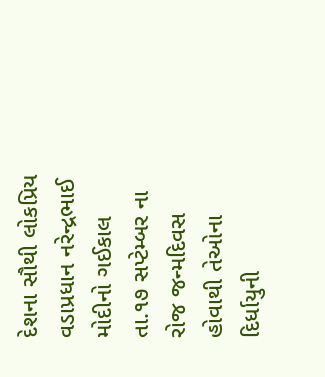દેશના સૌથી લોકપ્રિય વડાપ્રધાન નરેન્દ્રભાઈ મોદીનો ગઈકાલ તા.૧૭ સપ્ટેમ્બર ના રોજ જન્મદિવસ હોવાથી તેઓના દિર્ધાયુની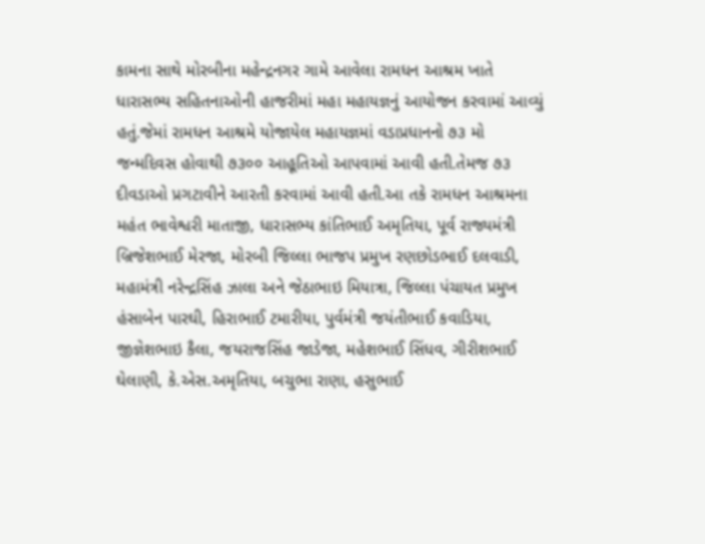કામના સાથે મોરબીના મહેન્દ્રનગર ગામે આવેલા રામધન આશ્રમ ખાતે ધારાસભ્ય સહિતનાઓની હાજરીમાં મહા મહાયજ્ઞનું આયોજન કરવામાં આવ્યું હતું.જેમાં રામધન આશ્રમે યોજાયેલ મહાયજ્ઞમાં વડાપ્રધાનનો ૭૩ મો જન્મદિવસ હોવાથી ૭૩૦૦ આહૂતિઓ આપવામાં આવી હતી.તેમજ ૭૩ દીવડાઓ પ્રગટાવીને આરતી કરવામાં આવી હતી.આ તકે રામધન આશ્રમના મહંત ભાવેશ્વરી માતાજી, ધારાસભ્ય કાંતિભાઈ અમૃતિયા, પૂર્વ રાજ્યમંત્રી બ્રિજેશભાઈ મેરજા, મોરબી જિલ્લા ભાજપ પ્રમુખ રણછોડભાઈ દલવાડી, મહામંત્રી નરેન્દ્રસિંહ ઝાલા અને જેઠાભાઇ મિયાત્રા, જિલ્લા પંચાયત પ્રમુખ હંસાબેન પારઘી, હિરાભાઈ ટમારીયા, પુર્વમંત્રી જયંતીભાઈ કવાડિયા, જીજ્ઞેશભાઇ કૈલા, જયરાજસિંહ જાડેજા, મહેશભાઈ સિંધવ, ગીરીશભાઈ ઘેલાણી, કે.એસ.અમૃતિયા, બચુભા રાણા, હસુભાઈ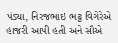પંડ્યા, નિરજભાઇ ભટ્ટ વિગેરેએ હાજરી આપી હતી અને સૌએ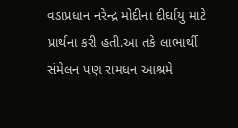વડાપ્રધાન નરેન્દ્ર મોદીના દીર્ઘાયુ માટે પ્રાર્થના કરી હતી.આ તકે લાભાર્થી સંમેલન પણ રામધન આશ્રમે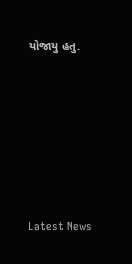યોજાયુ હતુ.






Latest News